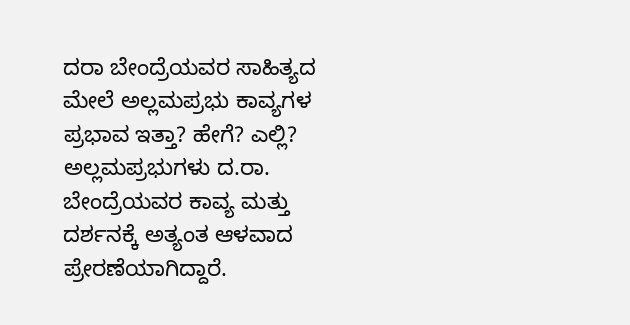ದರಾ ಬೇಂದ್ರೆಯವರ ಸಾಹಿತ್ಯದ ಮೇಲೆ ಅಲ್ಲಮಪ್ರಭು ಕಾವ್ಯಗಳ ಪ್ರಭಾವ ಇತ್ತಾ? ಹೇಗೆ? ಎಲ್ಲಿ?
ಅಲ್ಲಮಪ್ರಭುಗಳು ದ.ರಾ. ಬೇಂದ್ರೆಯವರ ಕಾವ್ಯ ಮತ್ತು ದರ್ಶನಕ್ಕೆ ಅತ್ಯಂತ ಆಳವಾದ ಪ್ರೇರಣೆಯಾಗಿದ್ದಾರೆ.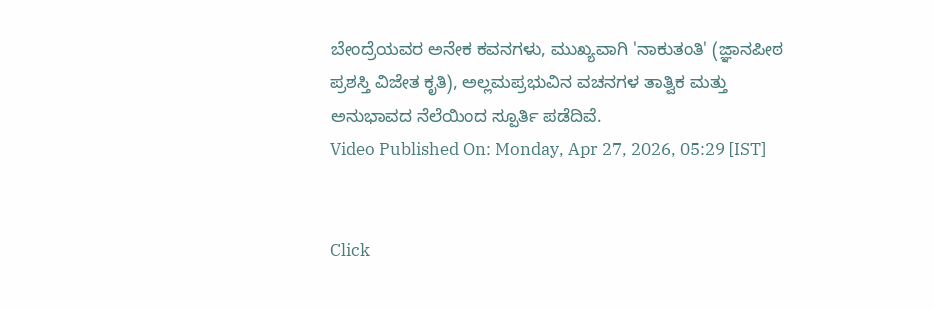ಬೇಂದ್ರೆಯವರ ಅನೇಕ ಕವನಗಳು, ಮುಖ್ಯವಾಗಿ 'ನಾಕುತಂತಿ' (ಜ್ಞಾನಪೀಠ ಪ್ರಶಸ್ತಿ ವಿಜೇತ ಕೃತಿ), ಅಲ್ಲಮಪ್ರಭುವಿನ ವಚನಗಳ ತಾತ್ವಿಕ ಮತ್ತು ಅನುಭಾವದ ನೆಲೆಯಿಂದ ಸ್ಪೂರ್ತಿ ಪಡೆದಿವೆ.
Video Published On: Monday, Apr 27, 2026, 05:29 [IST]


Click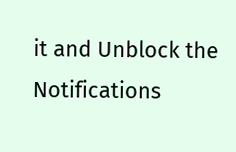it and Unblock the Notifications